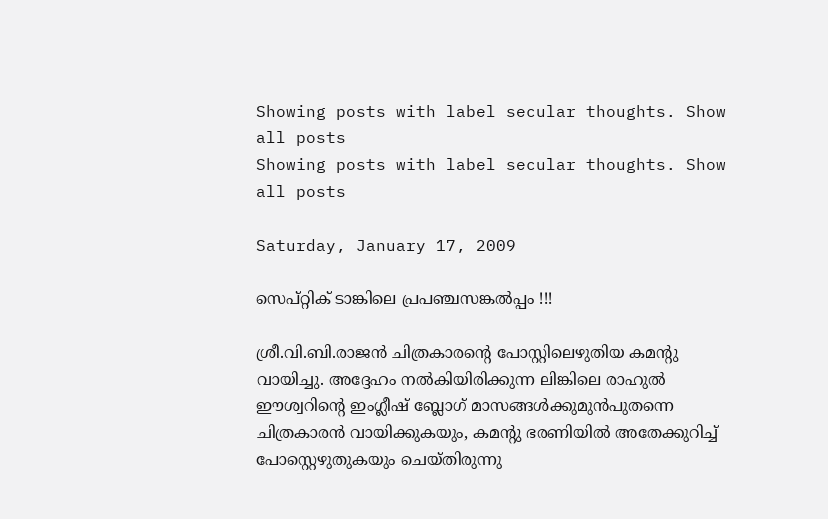Showing posts with label secular thoughts. Show all posts
Showing posts with label secular thoughts. Show all posts

Saturday, January 17, 2009

സെപ്റ്റിക് ടാങ്കിലെ പ്രപഞ്ചസങ്കല്‍പ്പം !!!

ശ്രീ.വി.ബി.രാജന്‍ ചിത്രകാരന്റെ പോസ്റ്റിലെഴുതിയ കമന്റു വായിച്ചു. അദ്ദേഹം നല്‍കിയിരിക്കുന്ന ലിങ്കിലെ രാഹുല്‍ ഈശ്വറിന്റെ ഇംഗ്ലീഷ് ബ്ലോഗ് മാസങ്ങള്‍ക്കുമുന്‍പുതന്നെ ചിത്രകാരന്‍ വായിക്കുകയും, കമന്റു ഭരണിയില്‍ അതേക്കുറിച്ച് പോസ്റ്റെഴുതുകയും ചെയ്തിരുന്നു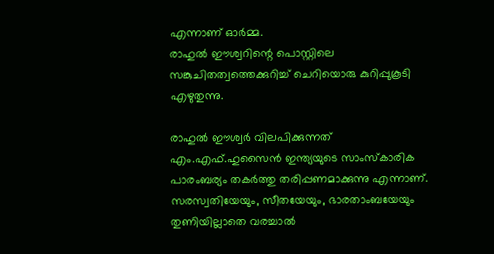എന്നാണ് ഓര്‍മ്മ.
രാഹുല്‍ ഈശ്വറിന്റെ പൊസ്റ്റിലെ സങ്കുചിതത്വത്തെക്കുറിച്ച് ചെറിയൊരു കുറിപ്പുകൂടി എഴുതുന്നു.

രാഹുല്‍ ഈശ്വര്‍ വിലപിക്കുന്നത് എം.എഫ്.ഹുസൈന്‍ ഇന്ത്യയുടെ സാംസ്കാരിക പാരംബര്യം തകര്‍ത്തു തരിപ്പണമാക്കുന്നു എന്നാണ്. സരസ്വതിയേയും, സീതയേയും, ഭാരതാംബയേയും തുണിയില്ലാതെ വരച്ചാല്‍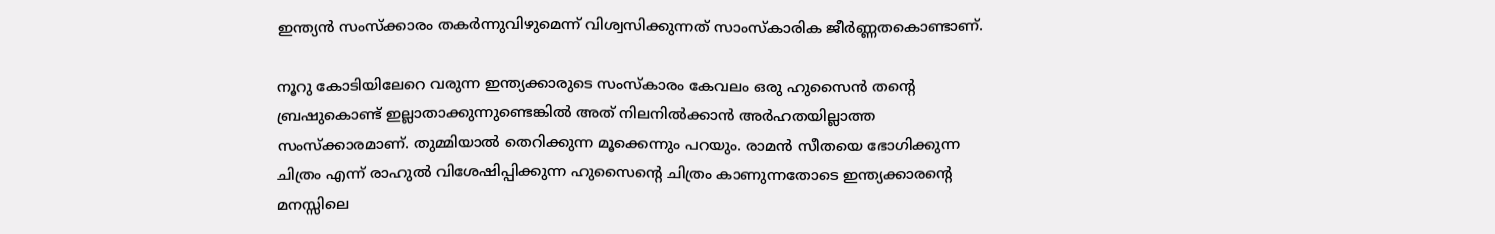ഇന്ത്യന്‍ സംസ്ക്കാരം തകര്‍ന്നുവിഴുമെന്ന് വിശ്വസിക്കുന്നത് സാംസ്കാരിക ജീര്‍ണ്ണതകൊണ്ടാണ്.

നൂറു കോടിയിലേറെ വരുന്ന ഇന്ത്യക്കാരുടെ സംസ്കാരം കേവലം ഒരു ഹുസൈന്‍ തന്റെ ബ്രഷുകൊണ്ട് ഇല്ലാതാക്കുന്നുണ്ടെങ്കില്‍ അത് നിലനില്‍ക്കാന്‍ അര്‍ഹതയില്ലാത്ത സംസ്ക്കാരമാണ്. തുമ്മിയാല്‍ തെറിക്കുന്ന മൂക്കെന്നും പറയും. രാമന്‍ സീതയെ ഭോഗിക്കുന്ന ചിത്രം എന്ന് രാഹുല്‍ വിശേഷിപ്പിക്കുന്ന ഹുസൈന്റെ ചിത്രം കാണുന്നതോടെ ഇന്ത്യക്കാരന്റെ മനസ്സിലെ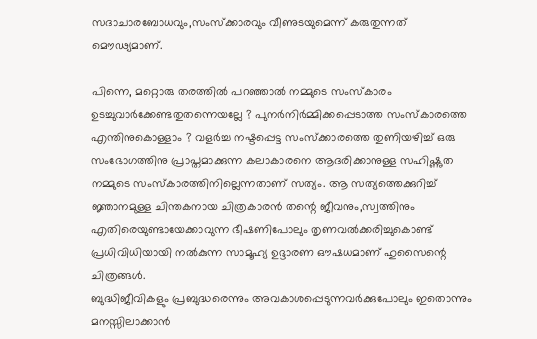സദാചാരബോധവും,സംസ്ക്കാരവും വീണുടയുമെന്ന് കരുതുന്നത് മൌഢ്യമാണ്.

പിന്നെ, മറ്റൊരു തരത്തില്‍ പറഞ്ഞാല്‍ നമ്മുടെ സംസ്കാരം ഉടച്ചുവാര്‍ക്കേണ്ടതുതന്നെയല്ലേ ? പുനര്‍നിര്‍മ്മിക്കപ്പെടാത്ത സംസ്കാരത്തെ എന്തിനുകൊള്ളാം ? വളര്‍ച്ച നഷ്ടപ്പെട്ട സംസ്ക്കാരത്തെ തുണിയഴിച്ച് ഒരു സംഭോഗത്തിനു പ്രാപ്തമാക്കുന്ന കലാകാരനെ ആദരിക്കാനുള്ള സഹിഷ്ണുത നമ്മുടെ സംസ്കാരത്തിനില്ലെന്നതാണ് സത്യം. ആ സത്യത്തെക്കുറിച്ച് ജ്ഞാനമുള്ള ചിന്തകനായ ചിത്രകാരന്‍ തന്റെ ജീവനും,സ്വത്തിനും എതിരെയുണ്ടായേക്കാവുന്ന ഭീഷണിപോലും തൃണവല്‍ക്കരിച്ചുകൊണ്ട്
പ്രധിവിധിയായി നല്‍കുന്ന സാമൂഹ്യ ഉദ്ദാരണ ഔഷധമാണ് ഹുസൈന്റെ ചിത്രങ്ങള്‍.
ബുദ്ധിജീവികളും പ്രബുദ്ധരെന്നും അവകാശപ്പെടുന്നവര്‍ക്കുപോലും ഇതൊന്നും മനസ്സിലാക്കാന്‍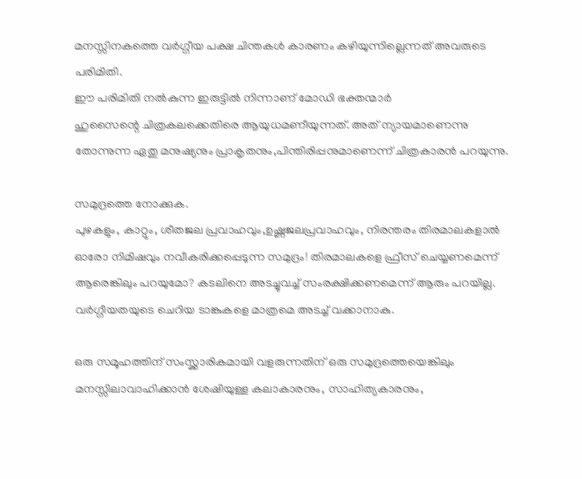മനസ്സിനകത്തെ വര്‍ഗ്ഗീയ പക്ഷ ചിന്തകള്‍ കാരണം കഴിയുന്നില്ലെന്നത് അവരുടെ പരിമിതി.
ഈ പരിമിതി നല്‍കുന്ന ഇരുട്ടില്‍ നിന്നാണ് മോഡി ഭക്തന്മാര്‍
ഹുസൈന്റെ ചിത്രകലക്കെതിരെ ആയുധമണീയുന്നത്. അത് ന്യായമാണെന്നു തോന്നുന്ന ഏതു മനുഷ്യനും പ്രാകൃതനും,പിന്തിരിപ്പനുമാണെന്ന് ചിത്രകാരന്‍ പറയുന്നു.

സമുദ്രത്തെ നോക്കുക.
പുഴകളും, കാറ്റും, ശീതജല പ്രവാഹവും,ഉഷ്ണജലപ്രവാഹവും, നിരന്തരം തിരമാലകളാല്‍ ഓരോ നിമിഷവും നവീകരിക്കപ്പെടുന്ന സമുദ്രം! തിരമാലകളെ ഫ്രീസ് ചെയ്യണമെന്ന് ആരെങ്കിലും പറയുമോ? കടലിനെ അടച്ചുവച്ച് സംരക്ഷിക്കണമെന്ന് ആരും പറയില്ല. വര്‍ഗ്ഗീയതയുടെ ചെറിയ ടാങ്കുകളെ മാത്രമെ അടച്ച് വക്കാനാകു.

ഒരു സമൂഹത്തിന് സംസ്ക്കാരികമായി വളരുന്നതിന് ഒരു സമുദ്രത്തെയെങ്കിലും മനസ്സിലാവാഹിക്കാന്‍ ശേഷിയുള്ള കലാകാരനും, സാഹിത്യകാരനും,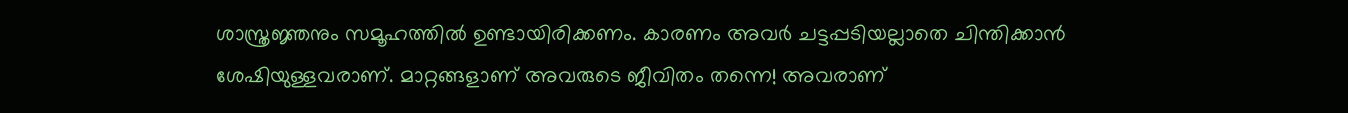ശാസ്ത്രജ്ഞനും സമൂഹത്തില്‍ ഉണ്ടായിരിക്കണം. കാരണം അവര്‍ ചട്ടപ്പടിയല്ലാതെ ചിന്തിക്കാന്‍ ശേഷിയുള്ളവരാണ്. മാറ്റങ്ങളാണ് അവരുടെ ജീവിതം തന്നെ! അവരാണ്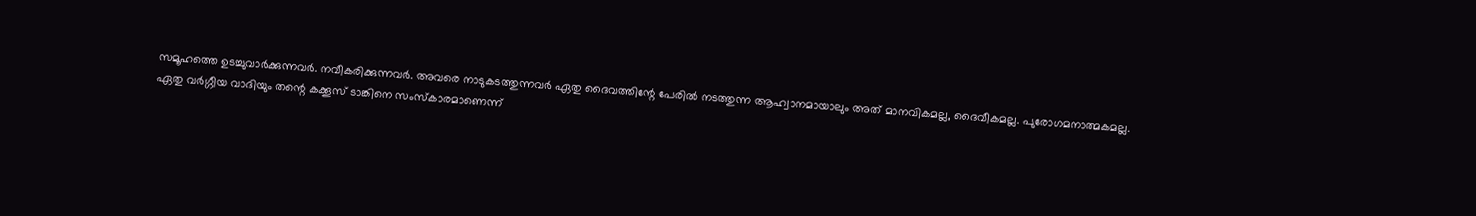സമൂഹത്തെ ഉടച്ചുവാര്‍ക്കുന്നവര്‍. നവീകരിക്കുന്നവര്‍. അവരെ നാടുകടത്തുന്നവര്‍ ഏതു ദൈവത്തിന്റേ പേരില്‍ നടത്തുന്ന ആഹ്വാനമായാലും അത് മാനവികമല്ല, ദൈവീകമല്ല. പുരോഗമനാത്മകമല്ല.
ഏതു വര്‍ഗ്ഗീയ വാദിയും തന്റെ കക്കൂസ് ടാങ്കിനെ സംസ്കാരമാണെന്ന്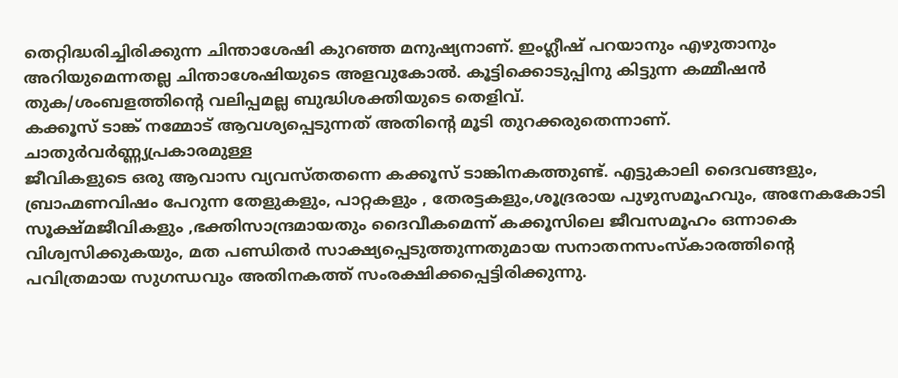തെറ്റിദ്ധരിച്ചിരിക്കുന്ന ചിന്താശേഷി കുറഞ്ഞ മനുഷ്യനാണ്. ഇംഗ്ലീഷ് പറയാനും എഴുതാനും അറിയുമെന്നതല്ല ചിന്താശേഷിയുടെ അളവുകോല്‍. കൂട്ടിക്കൊടുപ്പിനു കിട്ടുന്ന കമ്മീഷന്‍ തുക/ശംബളത്തിന്റെ വലിപ്പമല്ല ബുദ്ധിശക്തിയുടെ തെളിവ്.
കക്കൂസ് ടാങ്ക് നമ്മോട് ആവശ്യപ്പെടുന്നത് അതിന്റെ മൂടി തുറക്കരുതെന്നാണ്.
ചാതുര്‍വര്‍ണ്ണ്യപ്രകാരമുള്ള
ജീവികളുടെ ഒരു ആവാസ വ്യവസ്തതന്നെ കക്കൂസ് ടാങ്കിനകത്തുണ്ട്. എട്ടുകാലി ദൈവങ്ങളും, ബ്രാഹ്മണവിഷം പേറുന്ന തേളുകളും, പാറ്റകളും , തേരട്ടകളും,ശൂദ്രരായ പുഴുസമൂഹവും, അനേകകോടി സൂക്ഷ്മജീവികളും ,ഭക്തിസാന്ദ്രമായതും ദൈവീകമെന്ന് കക്കൂസിലെ ജീവസമൂഹം ഒന്നാകെ വിശ്വസിക്കുകയും, മത പണ്ഡിതര്‍ സാക്ഷ്യപ്പെടുത്തുന്നതുമായ സനാതനസംസ്കാരത്തിന്റെ പവിത്രമായ സുഗന്ധവും അതിനകത്ത് സംരക്ഷിക്കപ്പെട്ടിരിക്കുന്നു.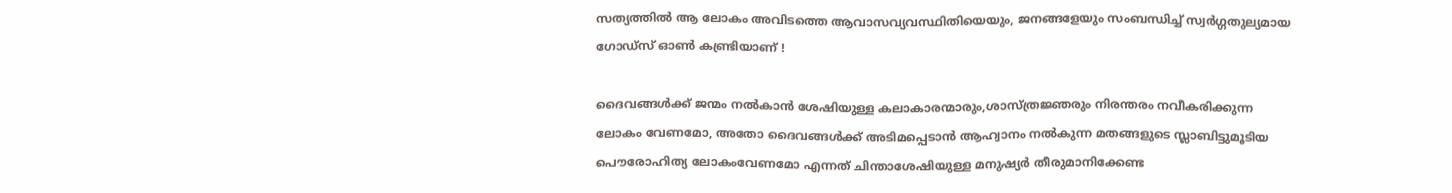സത്യത്തില്‍ ആ ലോകം അവിടത്തെ ആവാസവ്യവസ്ഥിതിയെയും, ജനങ്ങളേയും സംബന്ധിച്ച് സ്വര്‍ഗ്ഗതുല്യമായ ഗോഡ്‌സ് ഓണ്‍ കണ്ട്രിയാണ് !

ദൈവങ്ങള്‍ക്ക് ജന്മം നല്‍കാന്‍ ശേഷിയുള്ള കലാകാരന്മാരും,ശാസ്ത്രജ്ഞരും നിരന്തരം നവീകരിക്കുന്ന ലോകം വേണമോ, അതോ ദൈവങ്ങള്‍ക്ക് അടിമപ്പെടാന്‍ ആഹ്വാനം നല്‍കുന്ന മതങ്ങളുടെ സ്ലാബിട്ടുമൂടിയ പൌരോഹിത്യ ലോകംവേണമോ എന്നത് ചിന്താശേഷിയുള്ള മനുഷ്യര്‍ തീരുമാനിക്കേണ്ട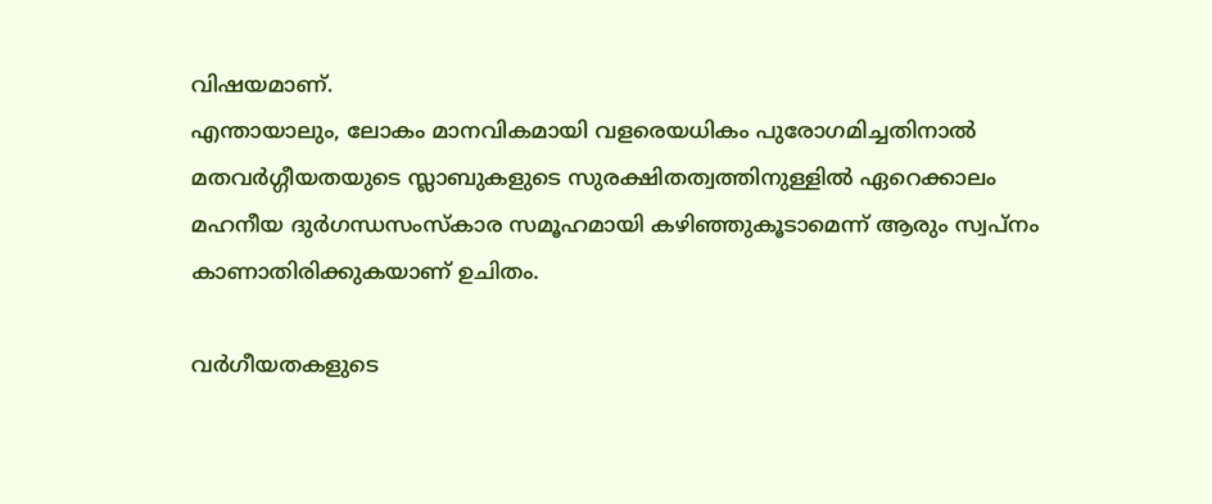വിഷയമാണ്.
എന്തായാലും, ലോകം മാനവികമായി വളരെയധികം പുരോഗമിച്ചതിനാല്‍ മതവര്‍ഗ്ഗീയതയുടെ സ്ലാബുകളുടെ സുരക്ഷിതത്വത്തിനുള്ളില്‍ ഏറെക്കാലം മഹനീയ ദുര്‍ഗന്ധസംസ്കാര സമൂഹമായി കഴിഞ്ഞുകൂടാമെന്ന് ആരും സ്വപ്നം കാണാതിരിക്കുകയാണ് ഉചിതം.

വര്‍ഗീയതകളുടെ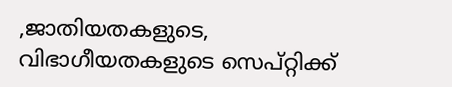,ജാതിയതകളുടെ, വിഭാഗീയതകളുടെ സെപ്റ്റിക്ക്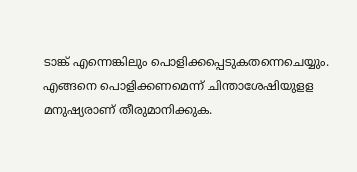ടാങ്ക് എന്നെങ്കിലും പൊളിക്കപ്പെടുകതന്നെചെയ്യും.
എങ്ങനെ പൊളിക്കണമെന്ന് ചിന്താശേഷിയുളള മനുഷ്യരാണ് തീരുമാനിക്കുക.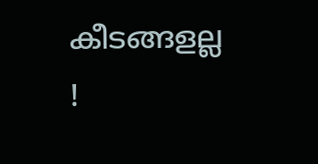കീടങ്ങളല്ല !